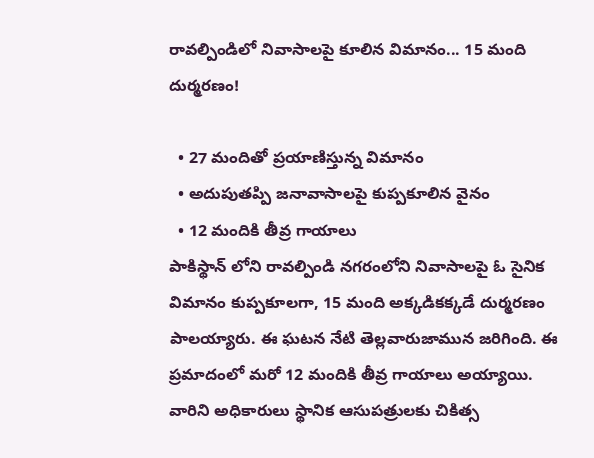రావల్పిండిలో నివాసాలపై కూలిన విమానం... 15 మంది దుర్మరణం!

  • 27 మందితో ప్రయాణిస్తున్న విమానం
  • అదుపుతప్పి జనావాసాలపై కుప్పకూలిన వైనం
  • 12 మందికి తీవ్ర గాయాలు
పాకిస్థాన్ లోని రావల్పిండి నగరంలోని నివాసాలపై ఓ సైనిక విమానం కుప్పకూలగా, 15 మంది అక్కడికక్కడే దుర్మరణం పాలయ్యారు. ఈ ఘటన నేటి తెల్లవారుజామున జరిగింది. ఈ ప్రమాదంలో మరో 12 మందికి తీవ్ర గాయాలు అయ్యాయి. వారిని అధికారులు స్థానిక ఆసుపత్రులకు చికిత్స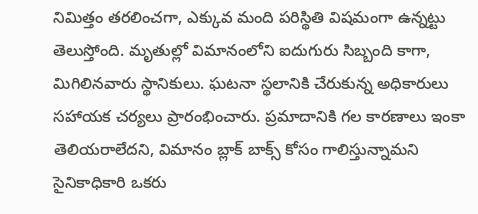నిమిత్తం తరలించగా, ఎక్కువ మంది పరిస్థితి విషమంగా ఉన్నట్టు తెలుస్తోంది. మృతుల్లో విమానంలోని ఐదుగురు సిబ్బంది కాగా, మిగిలినవారు స్థానికులు. ఘటనా స్థలానికి చేరుకున్న అధికారులు సహాయక చర్యలు ప్రారంభించారు. ప్రమాదానికి గల కారణాలు ఇంకా తెలియరాలేదని, విమానం బ్లాక్ బాక్స్ కోసం గాలిస్తున్నామని సైనికాధికారి ఒకరు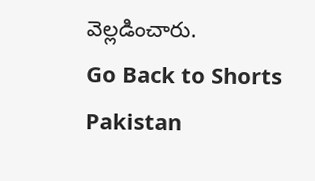వెల్లడించారు.
Go Back to Shorts
Pakistan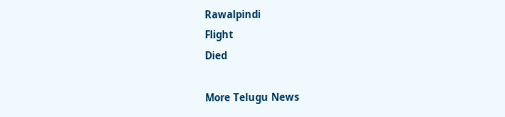Rawalpindi
Flight
Died

More Telugu News